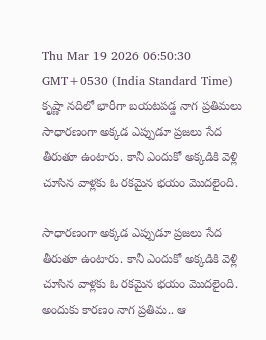Thu Mar 19 2026 06:50:30 GMT+0530 (India Standard Time)
కృష్ణా నదిలో భారీగా బయటపడ్డ నాగ ప్రతిమలు
సాధారణంగా అక్కడ ఎప్పుడూ ప్రజలు సేద తీరుతూ ఉంటారు. కానీ ఎందుకో అక్కడికి వెళ్లి చూసిన వాళ్లకు ఓ రకమైన భయం మొదలైంది.

సాధారణంగా అక్కడ ఎప్పుడూ ప్రజలు సేద తీరుతూ ఉంటారు. కానీ ఎందుకో అక్కడికి వెళ్లి చూసిన వాళ్లకు ఓ రకమైన భయం మొదలైంది. అందుకు కారణం నాగ ప్రతిమ.. ఆ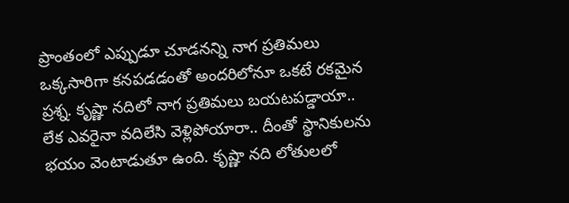ప్రాంతంలో ఎప్పుడూ చూడనన్ని నాగ ప్రతిమలు ఒక్కసారిగా కనపడడంతో అందరిలోనూ ఒకటే రకమైన ప్రశ్న. కృష్ణా నదిలో నాగ ప్రతిమలు బయటపడ్డాయా.. లేక ఎవరైనా వదిలేసి వెళ్లిపోయారా.. దీంతో స్థానికులను భయం వెంటాడుతూ ఉంది. కృష్ణా నది లోతులలో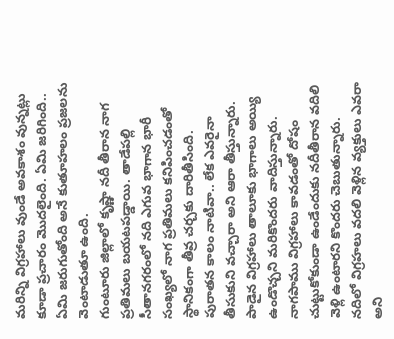మరిన్ని విగ్రహాలు వుండే అవకాశం వున్నట్లు కూడా ప్రచారం మొదలైంది. ఏమి జరిగింది.. ఏమి జరుగుతోంది అనే కుతూహలం ప్రజలను వెంటాడుతూ ఉంది.
గుంటూరు జిల్లాలో కృష్ణా నదీ తీరాన నాగ ప్రతిమలు బయటపడ్డాయి. తాడేపల్లి సీతానగరంలో నది ఎగువ భాగాన భారీ సంఖ్యలో నాగ ప్రతిమలు కనిపించడంతో స్థానికంగా తీవ్ర చర్చకు దారితీసింది. పురాతన కాలం నాటివా.. లేక ఎవరైనా తీసుకుని వచ్చారా అని ఆరా తీస్తున్నారు. పాడైన విగ్రహాలు తాలూకు భాగాలు అయ్యి ఉండొచ్చని మరికొందరు వాదిస్తున్నారు. నాగపాము విగ్రహాలు కావడంతో దోషం చుట్టుకోకుండా ఉండేందుకు నదీతీరాన వదిలి వెళ్లి ఉంటారని కొందరు చెబుతున్నారు. నదిలో విగ్రహలు వదలి వెళ్లిన వ్యక్తులు ఎవరా అని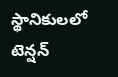స్థానికులలో టెన్షన్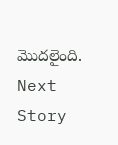మొదలైంది.
Next Story